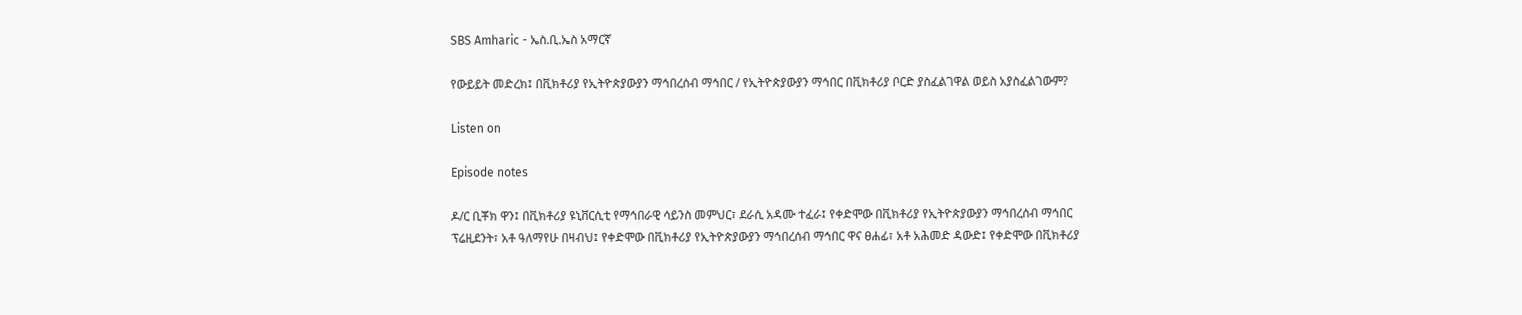SBS Amharic - ኤስ.ቢ.ኤስ አማርኛ

የውይይት መድረክ፤ በቪክቶሪያ የኢትዮጵያውያን ማኅበረሰብ ማኅበር / የኢትዮጵያውያን ማኅበር በቪክቶሪያ ቦርድ ያስፈልገዋል ወይስ አያስፈልገውም?

Listen on

Episode notes

ዶ/ር ቢቾክ ዋን፤ በቪክቶሪያ ዩኒቨርሲቲ የማኅበራዊ ሳይንስ መምህር፣ ደራሲ አዳሙ ተፈራ፤ የቀድሞው በቪክቶሪያ የኢትዮጵያውያን ማኅበረሰብ ማኅበር ፕሬዚደንት፣ አቶ ዓለማየሁ በዛብህ፤ የቀድሞው በቪክቶሪያ የኢትዮጵያውያን ማኅበረሰብ ማኅበር ዋና ፀሐፊ፣ አቶ አሕመድ ዳውድ፤ የቀድሞው በቪክቶሪያ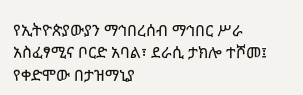የኢትዮጵያውያን ማኅበረሰብ ማኅበር ሥራ አስፈፃሚና ቦርድ አባል፣ ደራሲ ታክሎ ተሾመ፤ የቀድሞው በታዝማኒያ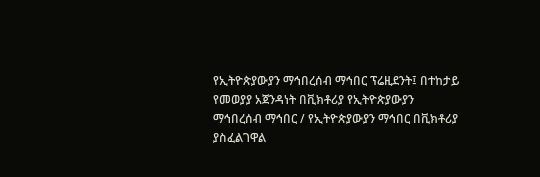የኢትዮጵያውያን ማኅበረሰብ ማኅበር ፕሬዚደንት፤ በተከታይ የመወያያ አጀንዳነት በቪክቶሪያ የኢትዮጵያውያን ማኅበረሰብ ማኅበር / የኢትዮጵያውያን ማኅበር በቪክቶሪያ ያስፈልገዋል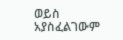ወይስ አያስፈልገውም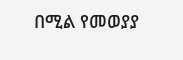በሚል የመወያያ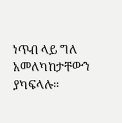ነጥብ ላይ ግለ አመለካከታቸውን ያካፍላሉ።